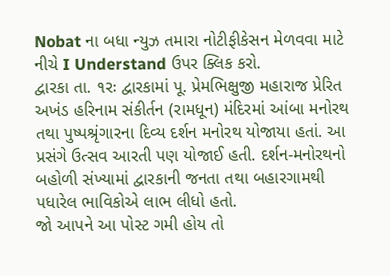Nobat ના બધા ન્યુઝ તમારા નોટીફીકેસન મેળવવા માટે નીચે I Understand ઉપર ક્લિક કરો.
દ્વારકા તા. ૧રઃ દ્વારકામાં પૂ. પ્રેમભિક્ષુજી મહારાજ પ્રેરિત અખંડ હરિનામ સંકીર્તન (રામધૂન) મંદિરમાં આંબા મનોરથ તથા પુષ્પશ્રૃંગારના દિવ્ય દર્શન મનોરથ યોજાયા હતાં. આ પ્રસંગે ઉત્સવ આરતી પણ યોજાઈ હતી. દર્શન-મનોરથનો બહોળી સંખ્યામાં દ્વારકાની જનતા તથા બહારગામથી પધારેલ ભાવિકોએ લાભ લીધો હતો.
જો આપને આ પોસ્ટ ગમી હોય તો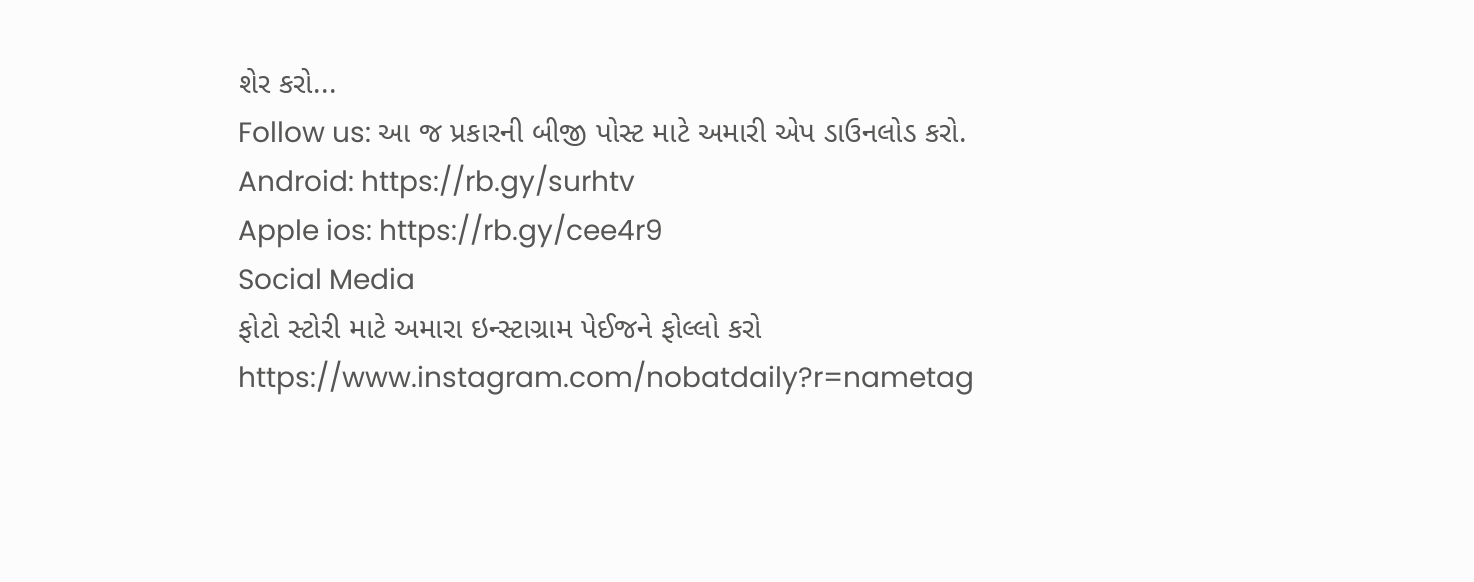શેર કરો...
Follow us: આ જ પ્રકારની બીજી પોસ્ટ માટે અમારી એપ ડાઉનલોડ કરો.
Android: https://rb.gy/surhtv
Apple ios: https://rb.gy/cee4r9
Social Media
ફોટો સ્ટોરી માટે અમારા ઇન્સ્ટાગ્રામ પેઈજને ફોલ્લો કરો
https://www.instagram.com/nobatdaily?r=nametag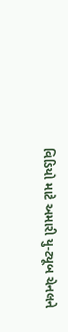વિડિયો માટે અમારી યુ-ટ્યૂબ ચેનલને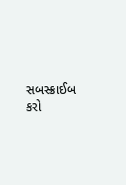સબસ્ક્રાઈબ કરો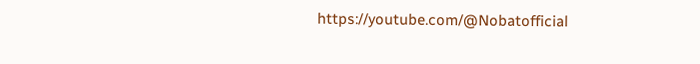https://youtube.com/@Nobatofficial